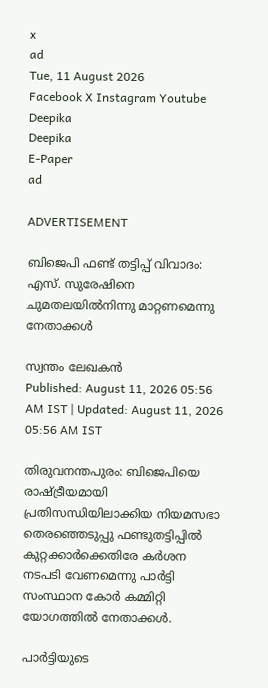x
ad
Tue, 11 August 2026
Facebook X Instagram Youtube
Deepika
Deepika
E-Paper
ad

ADVERTISEMENT

ബിജെപി ഫണ്ട് തട്ടിപ്പ് വിവാദം: എസ്. സുരേഷിനെ ചുമതലയിൽനിന്നു മാറ്റണമെന്നു നേതാക്കൾ

സ്വന്തം ലേഖകൻ
Published: August 11, 2026 05:56 AM IST | Updated: August 11, 2026 05:56 AM IST

തിരുവനന്തപുരം: ബിജെപിയെ രാഷ്‌ട്രീയമായി പ്രതിസന്ധിയിലാക്കിയ നിയമസഭാ തെരഞ്ഞെടുപ്പു ഫണ്ടുതട്ടിപ്പിൽ കുറ്റക്കാർക്കെതിരേ കർശന നടപടി വേണമെന്നു പാർട്ടി സംസ്ഥാന കോർ കമ്മിറ്റി യോഗത്തിൽ നേതാക്കൾ.

പാർട്ടിയുടെ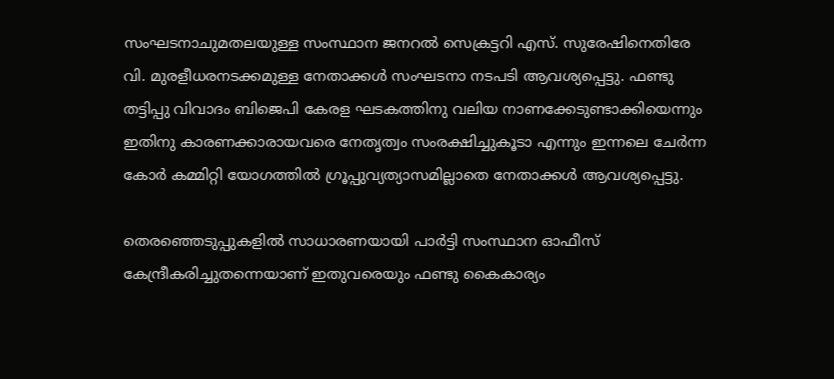സംഘടനാചുമതലയുള്ള സംസ്ഥാന ജനറൽ സെക്രട്ടറി എസ്. സുരേഷിനെതിരേ വി. മുരളീധരനടക്കമുള്ള നേതാക്കൾ സംഘടനാ നടപടി ആവശ്യപ്പെട്ടു. ഫണ്ടു തട്ടിപ്പു വിവാദം ബിജെപി കേരള ഘടകത്തിനു വലിയ നാണക്കേടുണ്ടാക്കിയെന്നും ഇതിനു കാരണക്കാരായവരെ നേതൃത്വം സംരക്ഷിച്ചുകൂടാ എന്നും ഇന്നലെ ചേർന്ന കോർ കമ്മിറ്റി യോഗത്തിൽ ഗ്രൂപ്പുവ്യത്യാസമില്ലാതെ നേതാക്കൾ ആവശ്യപ്പെട്ടു.

തെരഞ്ഞെടുപ്പുകളിൽ സാധാരണയായി പാർട്ടി സംസ്ഥാന ഓഫീസ് കേന്ദ്രീകരിച്ചുതന്നെയാണ് ഇതുവരെയും ഫണ്ടു കൈകാര്യം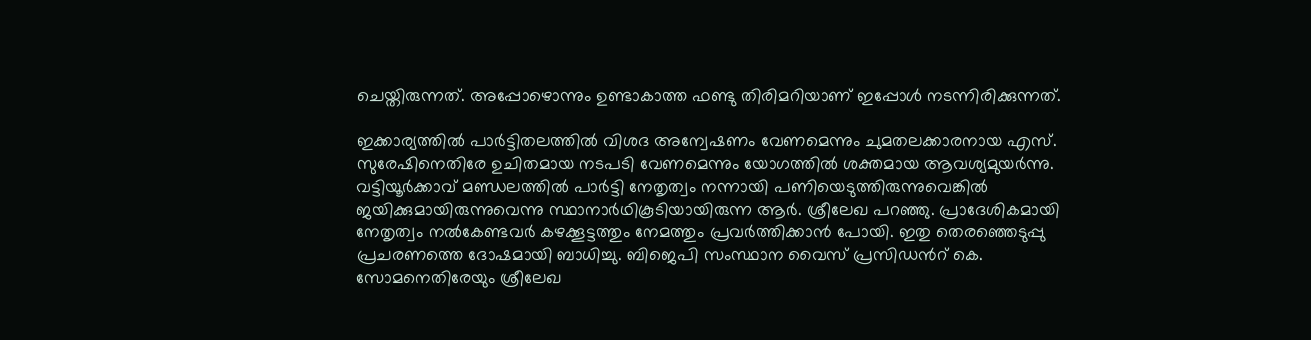ചെയ്തിരുന്നത്. അപ്പോഴൊന്നും ഉണ്ടാകാത്ത ഫണ്ടു തിരിമറിയാണ് ഇപ്പോൾ നടന്നിരിക്കുന്നത്.

ഇക്കാര്യത്തിൽ പാർട്ടിതലത്തിൽ വിശദ അന്വേഷണം വേണമെന്നും ചുമതലക്കാരനായ എസ്. സുരേഷിനെതിരേ ഉചിതമായ നടപടി വേണമെന്നും യോഗത്തിൽ ശക്തമായ ആവശ്യമുയർന്നു. വട്ടിയൂർക്കാവ് മണ്ഡലത്തിൽ പാർട്ടി നേതൃത്വം നന്നായി പണിയെടുത്തിരുന്നുവെങ്കിൽ ജയിക്കുമായിരുന്നുവെന്നു സ്ഥാനാർഥികൂടിയായിരുന്ന ആർ. ശ്രീലേഖ പറഞ്ഞു. പ്രാദേശികമായി നേതൃത്വം നൽകേണ്ടവർ കഴക്കൂട്ടത്തും നേമത്തും പ്രവർത്തിക്കാൻ പോയി. ഇതു തെരഞ്ഞെടുപ്പു പ്രചരണത്തെ ദോഷമായി ബാധിച്ചു. ബിജെപി സംസ്ഥാന വൈസ് പ്രസിഡന്‍റ് കെ. സോമനെതിരേയും ശ്രീലേഖ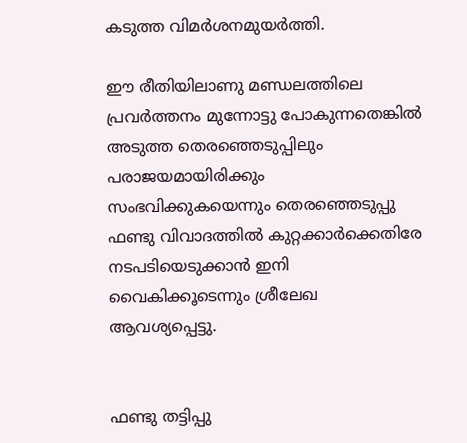കടുത്ത വിമർശനമുയർത്തി.

ഈ രീതിയിലാണു മണ്ഡലത്തിലെ പ്രവർത്തനം മുന്നോട്ടു പോകുന്നതെങ്കിൽ അടുത്ത തെരഞ്ഞെടുപ്പിലും പരാജയമായിരിക്കും സംഭവിക്കുകയെന്നും തെരഞ്ഞെടുപ്പു ഫണ്ടു വിവാദത്തിൽ കുറ്റക്കാർക്കെതിരേ നടപടിയെടുക്കാൻ ഇനി വൈകിക്കൂടെന്നും ശ്രീലേഖ ആവശ്യപ്പെട്ടു.


ഫണ്ടു തട്ടിപ്പു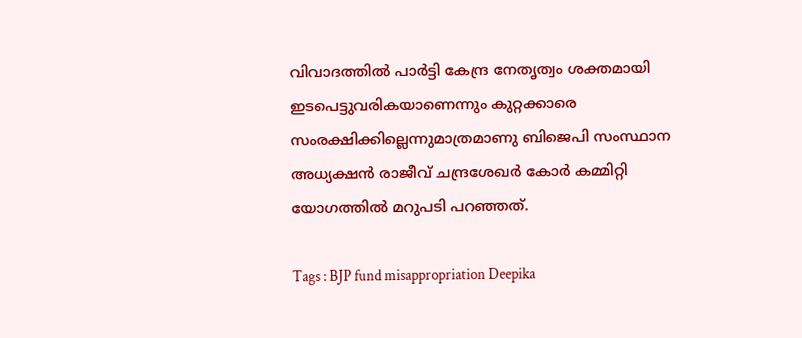വിവാദത്തിൽ പാർട്ടി കേന്ദ്ര നേതൃത്വം ശക്തമായി ഇടപെട്ടുവരികയാണെന്നും കുറ്റക്കാരെ സംരക്ഷിക്കില്ലെന്നുമാത്രമാണു ബിജെപി സംസ്ഥാന അധ്യക്ഷൻ രാജീവ് ചന്ദ്രശേഖർ കോർ കമ്മിറ്റി യോഗത്തിൽ മറുപടി പറഞ്ഞത്.

Tags : BJP fund misappropriation Deepika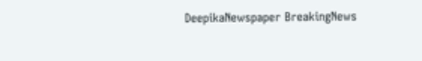DeepikaNewspaper BreakingNews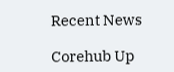Recent News

Corehub Up